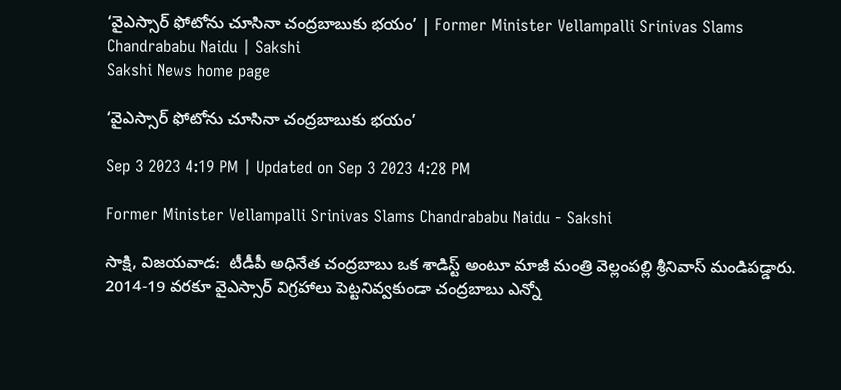‘వైఎస్సార్‌ ఫోటోను చూసినా చంద్రబాబుకు భయం’ | Former Minister Vellampalli Srinivas Slams Chandrababu Naidu | Sakshi
Sakshi News home page

‘వైఎస్సార్‌ ఫోటోను చూసినా చంద్రబాబుకు భయం’

Sep 3 2023 4:19 PM | Updated on Sep 3 2023 4:28 PM

Former Minister Vellampalli Srinivas Slams Chandrababu Naidu - Sakshi

సాక్షి, విజయవాడ:  టీడీపీ అధినేత చంద్రబాబు ఒక శాడిస్ట్‌ అంటూ మాజీ మంత్రి వెల్లంపల్లి శ్రీనివాస్‌ మండిపడ్డారు. 2014-19 వరకూ వైఎస్సార్‌ విగ్రహాలు పెట్టనివ్వకుండా చంద్రబాబు ఎన్నో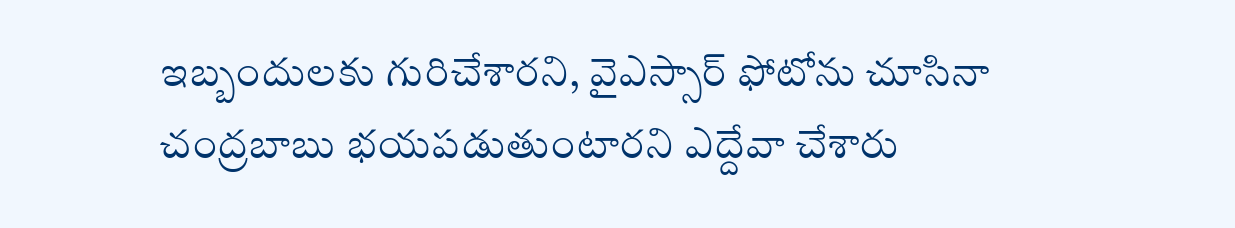ఇబ్బందులకు గురిచేశారని, వైఎస్సార్‌ ఫోటోను చూసినా చంద్రబాబు భయపడుతుంటారని ఎద్దేవా చేశారు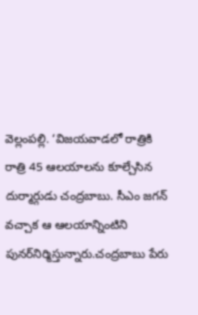వెల్లంపల్లి. ‘విజయవాడలో రాత్రికి రాత్రి 45 ఆలయాలను కూల్చేసిన దుర్మార్గుడు చంద్రబాబు. సీఎం జగన్‌ వచ్చాక ఆ ఆలయాన్నింటిని పునర్‌నిర్మిస్తున్నారు.చంద్రబాబు పేరు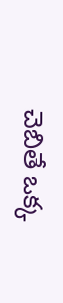చెబితే ఒక్క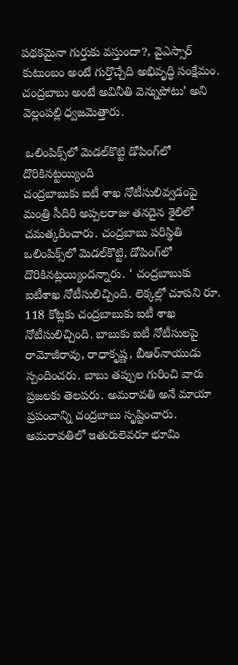పథకమైనా గుర్తుకు వస్తుందా?, వైఎస్సార్‌ కుటుంబం అంటే గుర్తొచ్చేది అభివృద్ధి సంక్షేమం. చంద్రబాబు అంటే అవినీతి వెన్నుపోటు’ అని వెల్లంపల్లి ధ్వజమెత్తారు.

 ఒలింపిక్స్‌లో మెడల్‌కొట్టి డోపింగ్‌లో దొరికినట్టయ్యింది
చంద్రబాబుకు ఐటీ శాఖ నోటీసులివ్వడంపై మంత్రి సీదిరి అప్పలరాజు తనదైన శైలిలో చమత్కరించారు. చంద్రబాబు పరిస్థితి ఒలింపిక్స్‌లో మెడల్‌కొట్టి, డోపింగ్‌లో దొరికినట్లయ్యిందన్నారు. ‘ చంద్రబాబుకు ఐటీశాఖ నోటీసులిచ్చింది. లెక్కల్లో చూపని రూ. 118 కోట్లకు చంద్రబాబుకు ఐటీ శాఖ నోటీసులిచ్చింది. బాబుకు ఐటీ నోటీసులపై రామోజీరావు, రాధాకృష్ణ, బీఆర్‌నాయుడు స్పందించరు. బాబు తప్పుల గురించి వారు ప్రజలకు తెలపరు. అమరావతి అనే మాయా ప్రపంచాన్ని చంద్రబాబు సృష్టించారు. అమరావతిలో ఇతురులెవరూ భూమి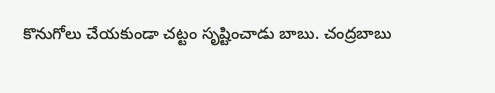కొనుగోలు చేయకుండా చట్టం సృష్టించాడు బాబు. చంద్రబాబు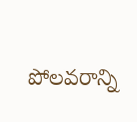పోలవరాన్ని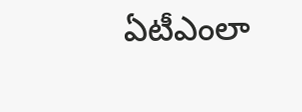ఏటీఎంలా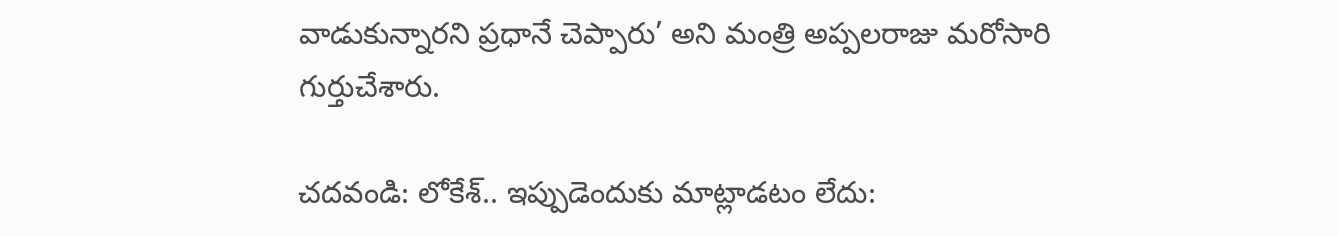వాడుకున్నారని ప్రధానే చెప్పారు’ అని మంత్రి అప్పలరాజు మరోసారి గుర్తుచేశారు.

చదవండి: లోకేశ్‌.. ఇప్పుడెందుకు మాట్లాడటం లేదు: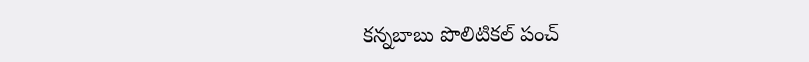కన్నబాబు పొలిటికల్‌ పంచ్‌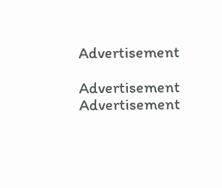Advertisement

Advertisement
Advertisement